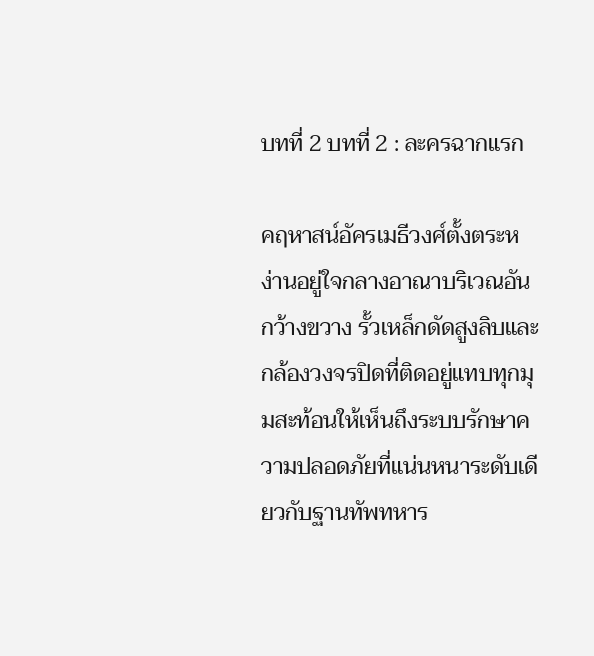บทที่ 2 บทที่ 2 : ละครฉากแรก

คฤหาสน์อัครเมธีวงศ์ตั้งตระหง่านอยู่ใจกลางอาณาบริเวณอันกว้างขวาง รั้วเหล็กดัดสูงลิบและกล้องวงจรปิดที่ติดอยู่แทบทุกมุมสะท้อนให้เห็นถึงระบบรักษาความปลอดภัยที่แน่นหนาระดับเดียวกับฐานทัพทหาร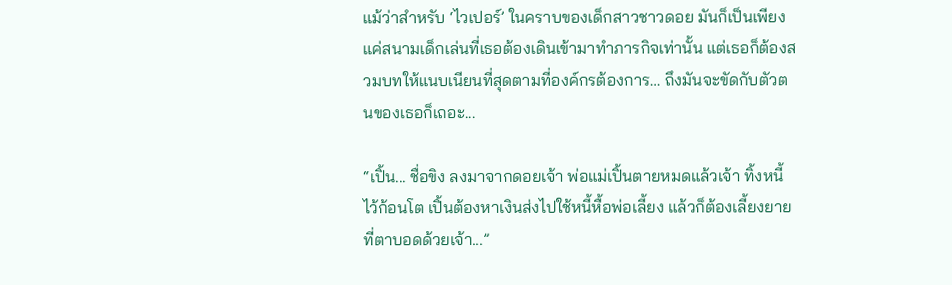แม้ว่าสำหรับ ‘ไวเปอร์’ ในคราบของเด็กสาวชาวดอย มันก็เป็นเพียงแค่สนามเด็กเล่นที่เธอต้องเดินเข้ามาทำภารกิจเท่านั้น แต่เธอก็ต้องสวมบทให้แนบเนียนที่สุดตามที่องค์กรต้องการ… ถึงมันจะขัดกับตัวตนของเธอก็เถอะ...

“เปิ้น... ชื่อขิง ลงมาจากดอยเจ้า พ่อแม่เปิ้นตายหมดแล้วเจ้า ทิ้งหนี้ไว้ก้อนโต เปิ้นต้องหาเงินส่งไปใช้หนี้หื้อพ่อเลี้ยง แล้วก็ต้องเลี้ยงยายที่ตาบอดด้วยเจ้า...”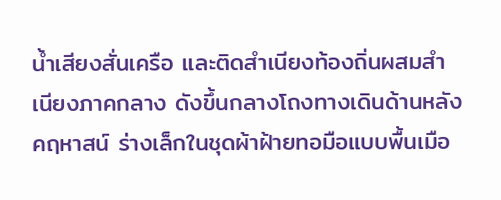น้ำเสียงสั่นเครือ และติดสำเนียงท้องถิ่นผสมสำเนียงภาคกลาง ดังขึ้นกลางโถงทางเดินด้านหลังคฤหาสน์ ร่างเล็กในชุดผ้าฝ้ายทอมือแบบพื้นเมือ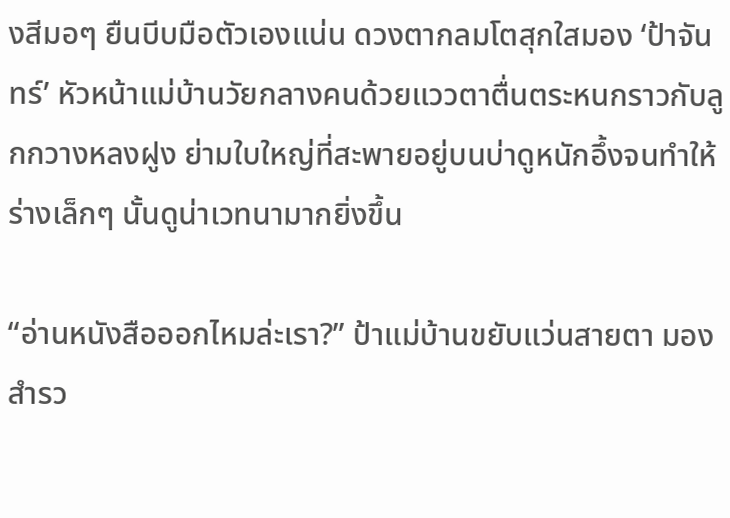งสีมอๆ ยืนบีบมือตัวเองแน่น ดวงตากลมโตสุกใสมอง ‘ป้าจันทร์’ หัวหน้าแม่บ้านวัยกลางคนด้วยแววตาตื่นตระหนกราวกับลูกกวางหลงฝูง ย่ามใบใหญ่ที่สะพายอยู่บนบ่าดูหนักอึ้งจนทำให้ร่างเล็กๆ นั้นดูน่าเวทนามากยิ่งขึ้น

“อ่านหนังสือออกไหมล่ะเรา?” ป้าแม่บ้านขยับแว่นสายตา มองสำรว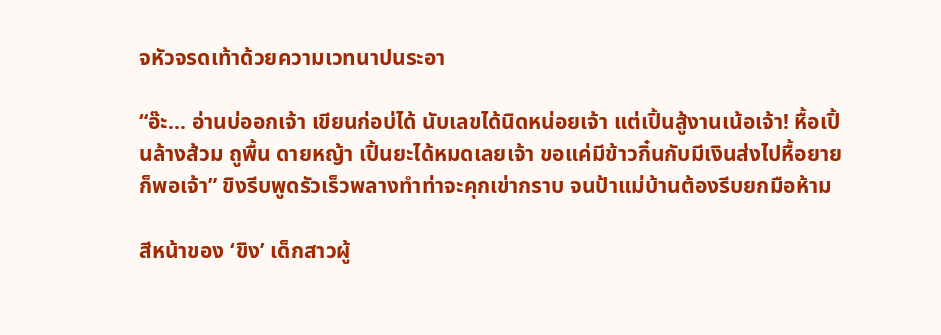จหัวจรดเท้าด้วยความเวทนาปนระอา

“อ๊ะ... อ่านบ่ออกเจ้า เขียนก่อบ่ได้ นับเลขได้นิดหน่อยเจ้า แต่เปิ้นสู้งานเน้อเจ้า! หื้อเปิ้นล้างส้วม ถูพื้น ดายหญ้า เปิ้นยะได้หมดเลยเจ้า ขอแค่มีข้าวกิ๋นกับมีเงินส่งไปหื้อยายก็พอเจ้า” ขิงรีบพูดรัวเร็วพลางทำท่าจะคุกเข่ากราบ จนป้าแม่บ้านต้องรีบยกมือห้าม

สีหน้าของ ‘ขิง’ เด็กสาวผู้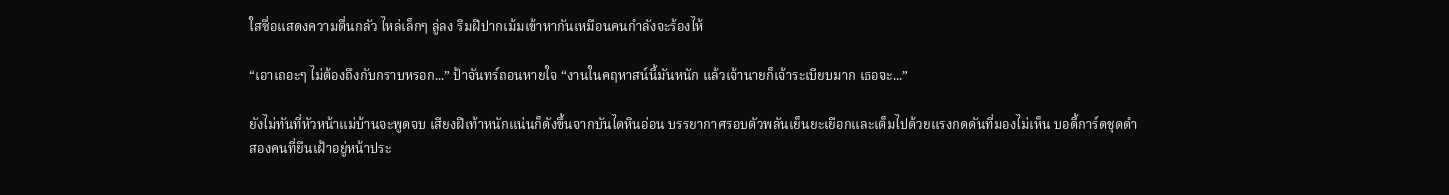ใสซื่อแสดงความตื่นกลัว ไหล่เล็กๆ ลู่ลง ริมฝีปากเม้มเข้าหากันเหมือนคนกำลังจะร้องไห้

“เอาเถอะๆ ไม่ต้องถึงกับกราบหรอก...” ป้าจันทร์ถอนหายใจ “งานในคฤหาสน์นี้มันหนัก แล้วเจ้านายก็เจ้าระเบียบมาก เธอจะ...”

ยังไม่ทันที่หัวหน้าแม่บ้านจะพูดจบ เสียงฝีเท้าหนักแน่นก็ดังขึ้นจากบันไดหินอ่อน บรรยากาศรอบตัวพลันเย็นยะเยือกและเต็มไปด้วยแรงกดดันที่มองไม่เห็น บอดี้การ์ดชุดดำสองคนที่ยืนเฝ้าอยู่หน้าประ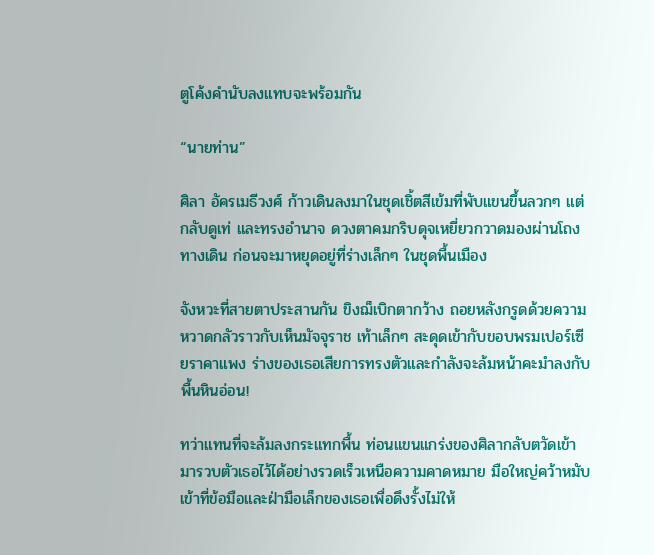ตูโค้งคำนับลงแทบจะพร้อมกัน

“นายท่าน”

ศิลา อัครเมธีวงศ์ ก้าวเดินลงมาในชุดเชิ้ตสีเข้มที่พับแขนขึ้นลวกๆ แต่กลับดูเท่ และทรงอำนาจ ดวงตาคมกริบดุจเหยี่ยวกวาดมองผ่านโถงทางเดิน ก่อนจะมาหยุดอยู่ที่ร่างเล็กๆ ในชุดพื้นเมือง

จังหวะที่สายตาประสานกัน ขิงฌ็เบิกตากว้าง ถอยหลังกรูดด้วยความหวาดกลัวราวกับเห็นมัจจุราช เท้าเล็กๆ สะดุดเข้ากับขอบพรมเปอร์เซียราคาแพง ร่างของเธอเสียการทรงตัวและกำลังจะล้มหน้าคะมำลงกับพื้นหินอ่อน!

ทว่าแทนที่จะล้มลงกระแทกพื้น ท่อนแขนแกร่งของศิลากลับตวัดเข้ามารวบตัวเธอไว้ได้อย่างรวดเร็วเหนือความคาดหมาย มือใหญ่คว้าหมับเข้าที่ข้อมือและฝ่ามือเล็กของเธอเพื่อดึงรั้งไม่ให้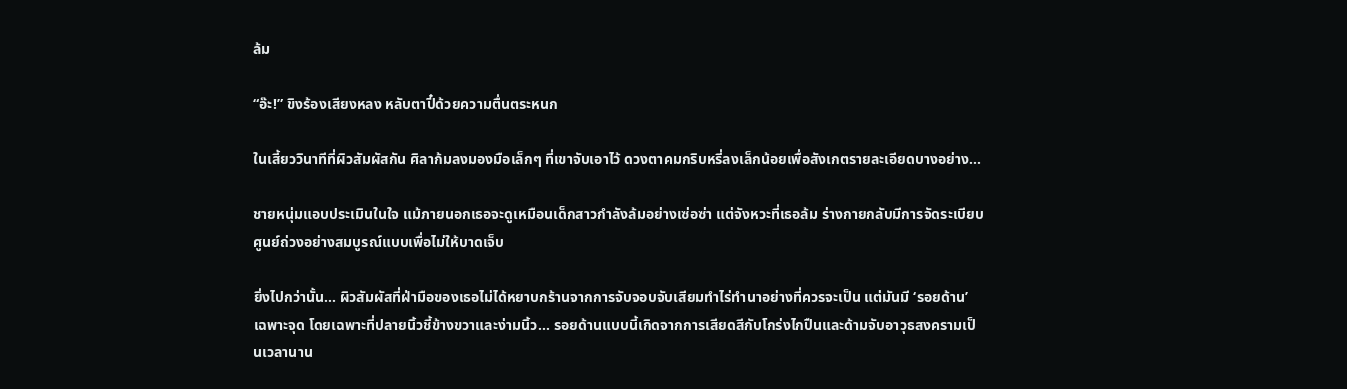ล้ม

“อ๊ะ!” ขิงร้องเสียงหลง หลับตาปี๋ด้วยความตื่นตระหนก

ในเสี้ยววินาทีที่ผิวสัมผัสกัน ศิลาก้มลงมองมือเล็กๆ ที่เขาจับเอาไว้ ดวงตาคมกริบหรี่ลงเล็กน้อยเพื่อสังเกตรายละเอียดบางอย่าง...

ชายหนุ่มแอบประเมินในใจ แม้ภายนอกเธอจะดูเหมือนเด็กสาวกำลังล้มอย่างเซ่อซ่า แต่จังหวะที่เธอล้ม ร่างกายกลับมีการจัดระเบียบศูนย์ถ่วงอย่างสมบูรณ์แบบเพื่อไม่ให้บาดเจ็บ

ยิ่งไปกว่านั้น... ผิวสัมผัสที่ฝ่ามือของเธอไม่ได้หยาบกร้านจากการจับจอบจับเสียมทำไร่ทำนาอย่างที่ควรจะเป็น แต่มันมี ‘รอยด้าน’ เฉพาะจุด โดยเฉพาะที่ปลายนิ้วชี้ข้างขวาและง่ามนิ้ว... รอยด้านแบบนี้เกิดจากการเสียดสีกับโกร่งไกปืนและด้ามจับอาวุธสงครามเป็นเวลานาน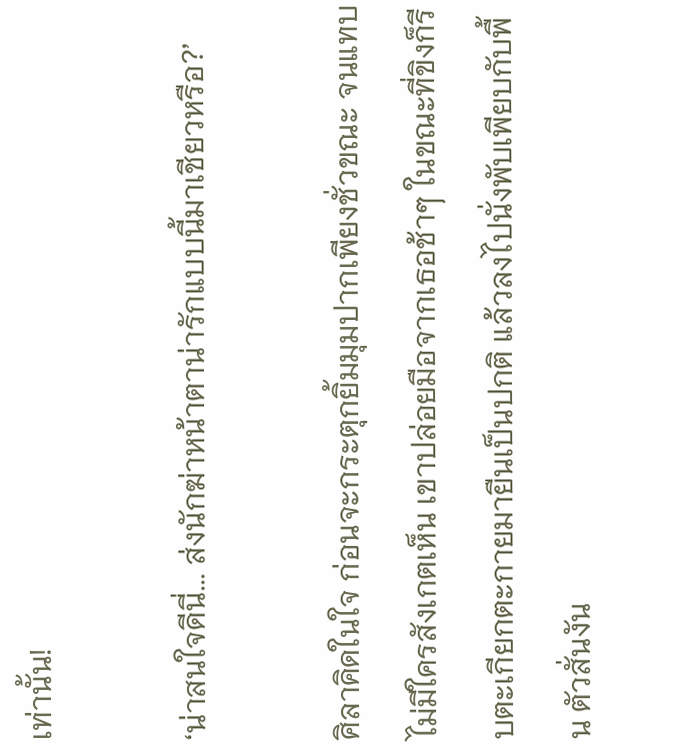เท่านั้น!

‘น่าสนใจดีนี่... ส่งนักฆ่าหน้าตาน่ารักแบบนี้มาเชียวหรือ?’

ศิลาคิดในใจ ก่อนจะกระตุกยิ้มมุมปากเพียงชั่วขณะ จนแทบไม่มีใครสังเกตเห็น เขาปล่อยมือจากเธอช้าๆ ในขณะที่ขิงก็รีบตะเกียกตะกายมายืนเป็นปกติ แล้วลงไปนั่งพับเพียบกับพื้น ตัวสั่นงัน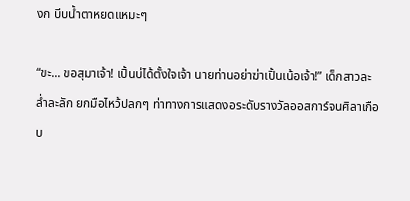งก บีบน้ำตาหยดแหมะๆ

“ขะ... ขอสุมาเจ้า! เปิ้นบ่ได้ตั้งใจเจ้า นายท่านอย่าฆ่าเปิ้นเน้อเจ้า!” เด็กสาวละล่ำละลัก ยกมือไหว้ปลกๆ ท่าทางการแสดงอระดับรางวัลออสการ์จนศิลาเกือบ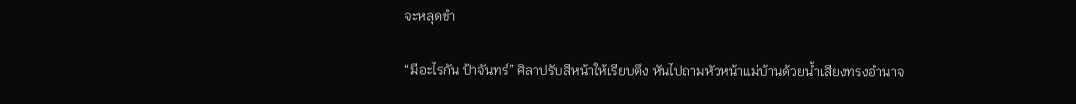จะหลุดขำ

“มีอะไรกัน ป้าจันทร์” ศิลาปรับสีหน้าให้เรียบตึง หันไปถามหัวหน้าแม่บ้านด้วยน้ำเสียงทรงอำนาจ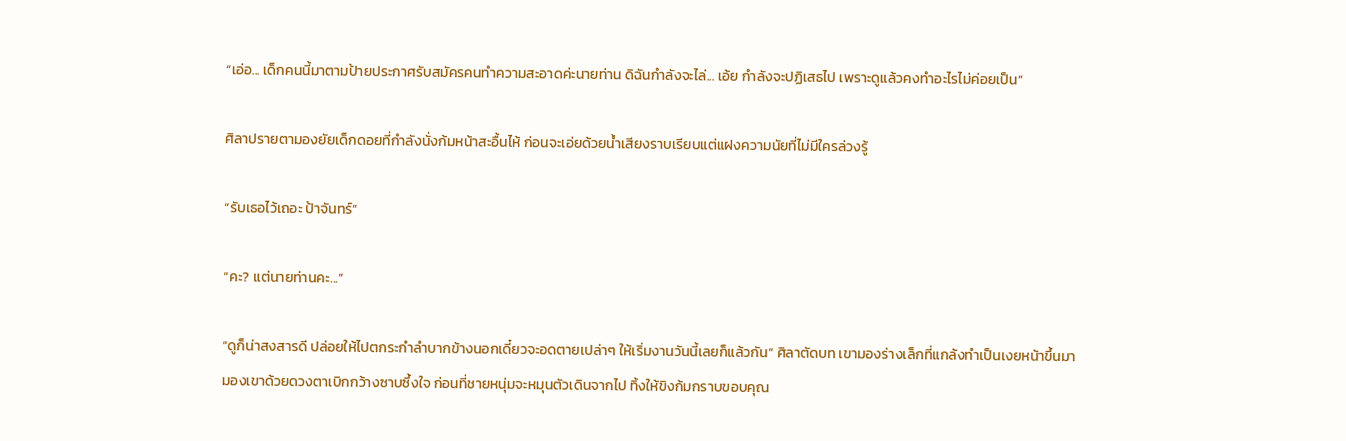“เอ่อ... เด็กคนนี้มาตามป้ายประกาศรับสมัครคนทำความสะอาดค่ะนายท่าน ดิฉันกำลังจะไล่... เอ้ย กำลังจะปฏิเสธไป เพราะดูแล้วคงทำอะไรไม่ค่อยเป็น”

ศิลาปรายตามองยัยเด็กดอยที่กำลังนั่งก้มหน้าสะอื้นไห้ ก่อนจะเอ่ยด้วยน้ำเสียงราบเรียบแต่แฝงความนัยที่ไม่มีใครล่วงรู้

“รับเธอไว้เถอะ ป้าจันทร์”

“คะ? แต่นายท่านคะ...”

“ดูก็น่าสงสารดี ปล่อยให้ไปตกระกำลำบากข้างนอกเดี๋ยวจะอดตายเปล่าๆ ให้เริ่มงานวันนี้เลยก็แล้วกัน” ศิลาตัดบท เขามองร่างเล็กที่แกล้งทำเป็นเงยหน้าขึ้นมามองเขาด้วยดวงตาเบิกกว้างซาบซึ้งใจ ก่อนที่ชายหนุ่มจะหมุนตัวเดินจากไป ทิ้งให้ขิงก้มกราบขอบคุณ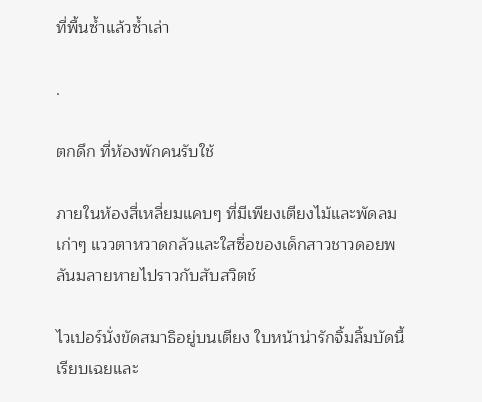ที่พื้นซ้ำแล้วซ้ำเล่า

.

ตกดึก ที่ห้องพักคนรับใช้

ภายในห้องสี่เหลี่ยมแคบๆ ที่มีเพียงเตียงไม้และพัดลมเก่าๆ แววตาหวาดกลัวและใสซื่อของเด็กสาวชาวดอยพลันมลายหายไปราวกับสับสวิตช์

ไวเปอร์นั่งขัดสมาธิอยู่บนเตียง ใบหน้าน่ารักจิ้มลิ้มบัดนี้เรียบเฉยและ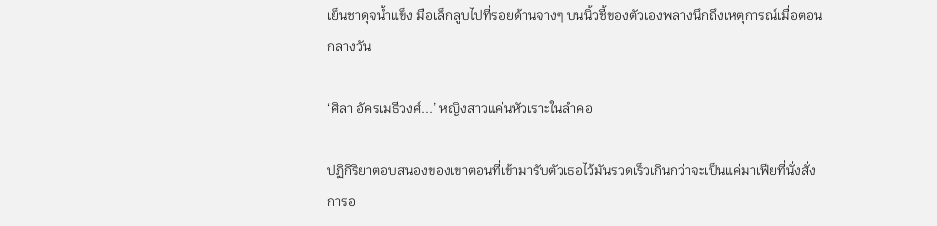เย็นชาดุจน้ำแข็ง มือเล็กลูบไปที่รอยด้านจางๆ บนนิ้วชี้ของตัวเองพลางนึกถึงเหตุการณ์เมื่อตอนกลางวัน

‘ศิลา อัครเมธีวงศ์...’ หญิงสาวแค่นหัวเราะในลำคอ

ปฏิกิริยาตอบสนองของเขาตอนที่เข้ามารับตัวเธอไว้มันรวดเร็วเกินกว่าจะเป็นแค่มาเฟียที่นั่งสั่งการอ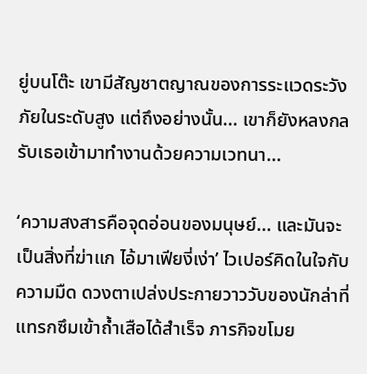ยู่บนโต๊ะ เขามีสัญชาตญาณของการระแวดระวังภัยในระดับสูง แต่ถึงอย่างนั้น... เขาก็ยังหลงกลรับเธอเข้ามาทำงานด้วยความเวทนา...

‘ความสงสารคือจุดอ่อนของมนุษย์... และมันจะเป็นสิ่งที่ฆ่าแก ไอ้มาเฟียงี่เง่า’ ไวเปอร์คิดในใจกับความมืด ดวงตาเปล่งประกายวาววับของนักล่าที่แทรกซึมเข้าถ้ำเสือได้สำเร็จ ภารกิจขโมย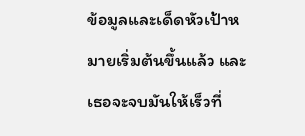ข้อมูลและเด็ดหัวเป้าหมายเริ่มต้นขึ้นแล้ว และเธอจะจบมันให้เร็วที่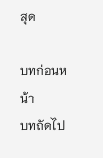สุด

บทก่อนหน้า
บทถัดไป